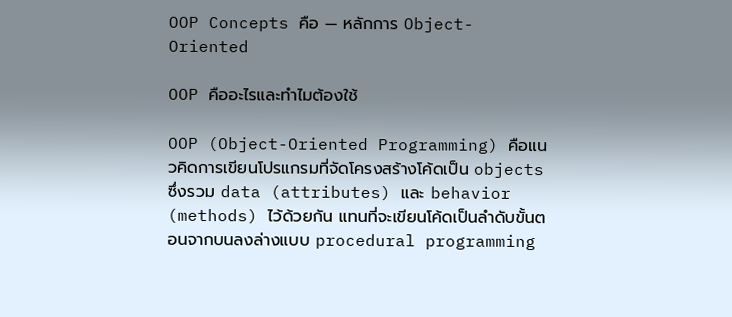OOP Concepts คือ — หลักการ Object-Oriented

OOP คืออะไรและทำไมต้องใช้

OOP (Object-Oriented Programming) คือแนวคิดการเขียนโปรแกรมที่จัดโครงสร้างโค้ดเป็น objects ซึ่งรวม data (attributes) และ behavior (methods) ไว้ด้วยกัน แทนที่จะเขียนโค้ดเป็นลำดับขั้นตอนจากบนลงล่างแบบ procedural programming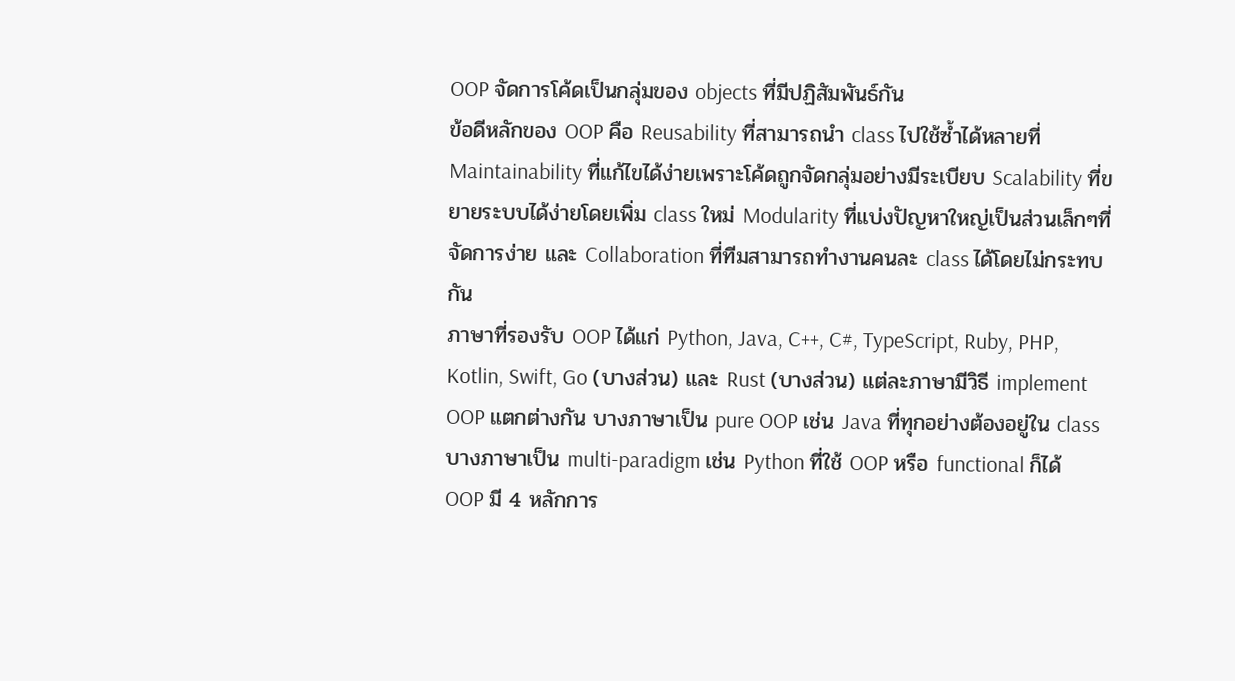OOP จัดการโค้ดเป็นกลุ่มของ objects ที่มีปฏิสัมพันธ์กัน
ข้อดีหลักของ OOP คือ Reusability ที่สามารถนำ class ไปใช้ซ้ำได้หลายที่ Maintainability ที่แก้ไขได้ง่ายเพราะโค้ดถูกจัดกลุ่มอย่างมีระเบียบ Scalability ที่ขยายระบบได้ง่ายโดยเพิ่ม class ใหม่ Modularity ที่แบ่งปัญหาใหญ่เป็นส่วนเล็กๆที่จัดการง่าย และ Collaboration ที่ทีมสามารถทำงานคนละ class ได้โดยไม่กระทบกัน
ภาษาที่รองรับ OOP ได้แก่ Python, Java, C++, C#, TypeScript, Ruby, PHP, Kotlin, Swift, Go (บางส่วน) และ Rust (บางส่วน) แต่ละภาษามีวิธี implement OOP แตกต่างกัน บางภาษาเป็น pure OOP เช่น Java ที่ทุกอย่างต้องอยู่ใน class บางภาษาเป็น multi-paradigm เช่น Python ที่ใช้ OOP หรือ functional ก็ได้
OOP มี 4 หลักการ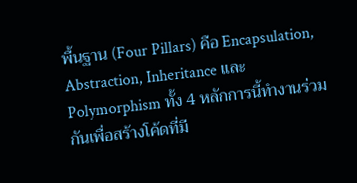พื้นฐาน (Four Pillars) คือ Encapsulation, Abstraction, Inheritance และ Polymorphism ทั้ง 4 หลักการนี้ทำงานร่วมกันเพื่อสร้างโค้ดที่มี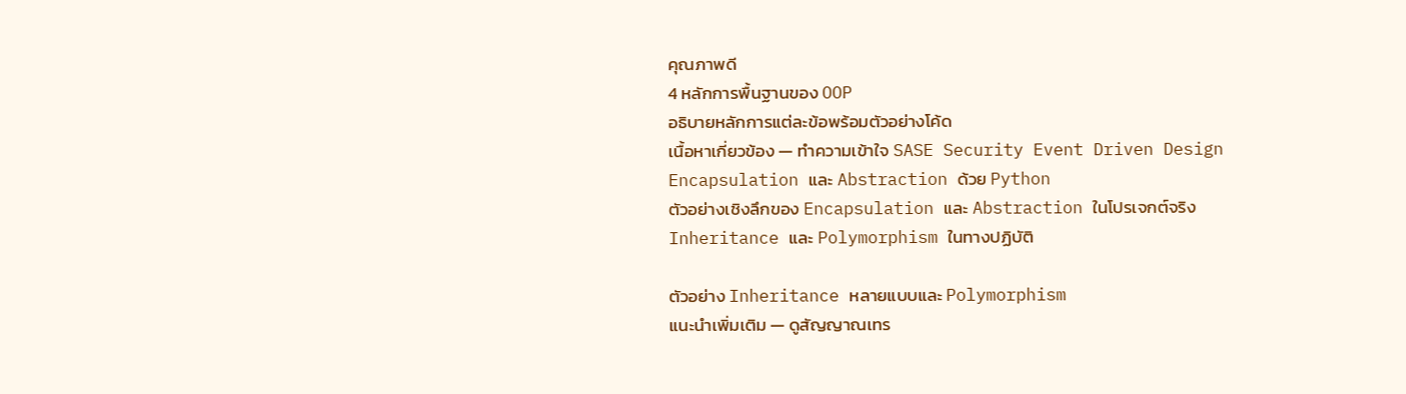คุณภาพดี
4 หลักการพื้นฐานของ OOP
อธิบายหลักการแต่ละข้อพร้อมตัวอย่างโค้ด
เนื้อหาเกี่ยวข้อง — ทำความเข้าใจ SASE Security Event Driven Design
Encapsulation และ Abstraction ด้วย Python
ตัวอย่างเชิงลึกของ Encapsulation และ Abstraction ในโปรเจกต์จริง
Inheritance และ Polymorphism ในทางปฏิบัติ

ตัวอย่าง Inheritance หลายแบบและ Polymorphism
แนะนำเพิ่มเติม — ดูสัญญาณเทร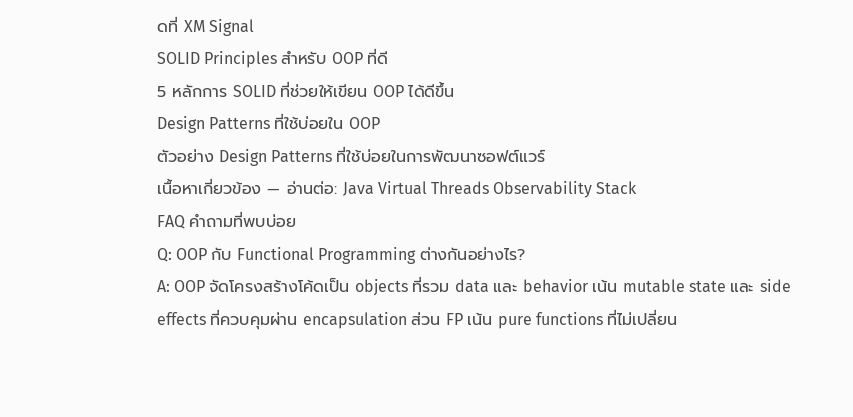ดที่ XM Signal
SOLID Principles สำหรับ OOP ที่ดี
5 หลักการ SOLID ที่ช่วยให้เขียน OOP ได้ดีขึ้น
Design Patterns ที่ใช้บ่อยใน OOP
ตัวอย่าง Design Patterns ที่ใช้บ่อยในการพัฒนาซอฟต์แวร์
เนื้อหาเกี่ยวข้อง — อ่านต่อ: Java Virtual Threads Observability Stack
FAQ คำถามที่พบบ่อย
Q: OOP กับ Functional Programming ต่างกันอย่างไร?
A: OOP จัดโครงสร้างโค้ดเป็น objects ที่รวม data และ behavior เน้น mutable state และ side effects ที่ควบคุมผ่าน encapsulation ส่วน FP เน้น pure functions ที่ไม่เปลี่ยน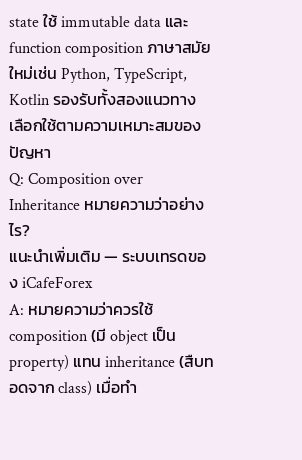state ใช้ immutable data และ function composition ภาษาสมัยใหม่เช่น Python, TypeScript, Kotlin รองรับทั้งสองแนวทาง เลือกใช้ตามความเหมาะสมของปัญหา
Q: Composition over Inheritance หมายความว่าอย่างไร?
แนะนำเพิ่มเติม — ระบบเทรดของ iCafeForex
A: หมายความว่าควรใช้ composition (มี object เป็น property) แทน inheritance (สืบทอดจาก class) เมื่อทำ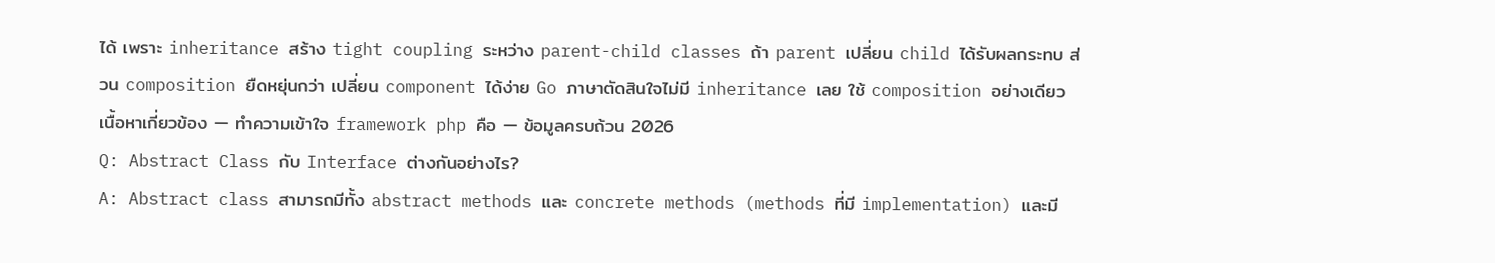ได้ เพราะ inheritance สร้าง tight coupling ระหว่าง parent-child classes ถ้า parent เปลี่ยน child ได้รับผลกระทบ ส่วน composition ยืดหยุ่นกว่า เปลี่ยน component ได้ง่าย Go ภาษาตัดสินใจไม่มี inheritance เลย ใช้ composition อย่างเดียว
เนื้อหาเกี่ยวข้อง — ทำความเข้าใจ framework php คือ — ข้อมูลครบถ้วน 2026
Q: Abstract Class กับ Interface ต่างกันอย่างไร?
A: Abstract class สามารถมีทั้ง abstract methods และ concrete methods (methods ที่มี implementation) และมี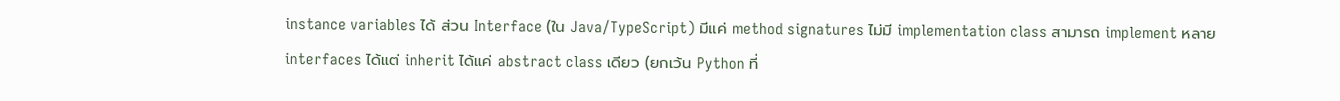instance variables ได้ ส่วน Interface (ใน Java/TypeScript) มีแค่ method signatures ไม่มี implementation class สามารถ implement หลาย interfaces ได้แต่ inherit ได้แค่ abstract class เดียว (ยกเว้น Python ที่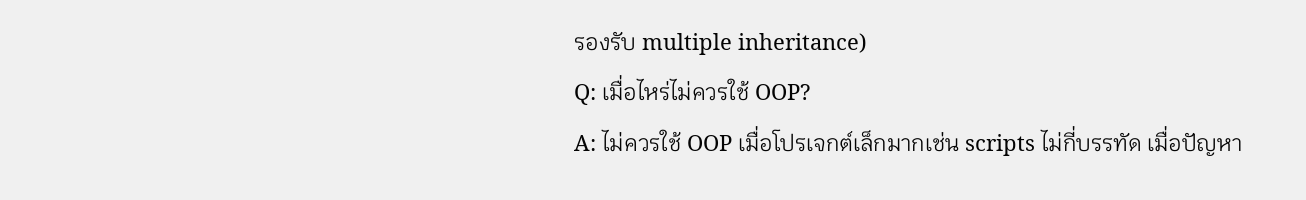รองรับ multiple inheritance)
Q: เมื่อไหร่ไม่ควรใช้ OOP?
A: ไม่ควรใช้ OOP เมื่อโปรเจกต์เล็กมากเช่น scripts ไม่กี่บรรทัด เมื่อปัญหา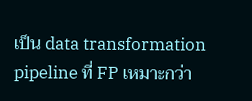เป็น data transformation pipeline ที่ FP เหมาะกว่า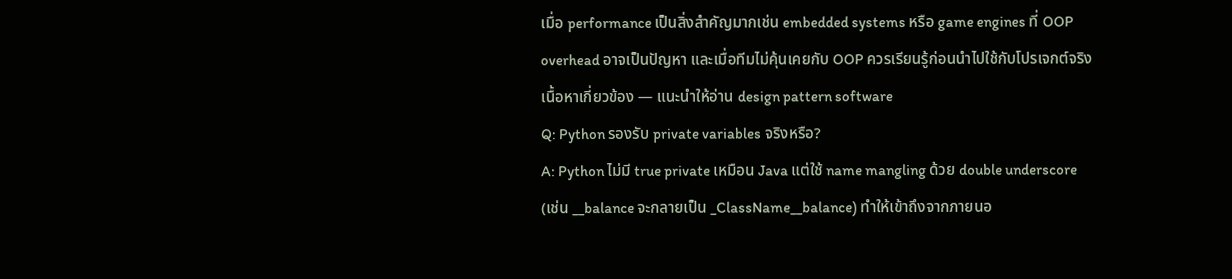เมื่อ performance เป็นสิ่งสำคัญมากเช่น embedded systems หรือ game engines ที่ OOP overhead อาจเป็นปัญหา และเมื่อทีมไม่คุ้นเคยกับ OOP ควรเรียนรู้ก่อนนำไปใช้กับโปรเจกต์จริง
เนื้อหาเกี่ยวข้อง — แนะนำให้อ่าน design pattern software
Q: Python รองรับ private variables จริงหรือ?
A: Python ไม่มี true private เหมือน Java แต่ใช้ name mangling ด้วย double underscore (เช่น __balance จะกลายเป็น _ClassName__balance) ทำให้เข้าถึงจากภายนอ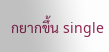กยากขึ้น single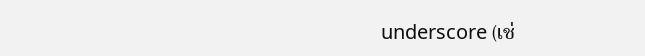underscore (เช่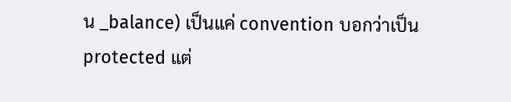น _balance) เป็นแค่ convention บอกว่าเป็น protected แต่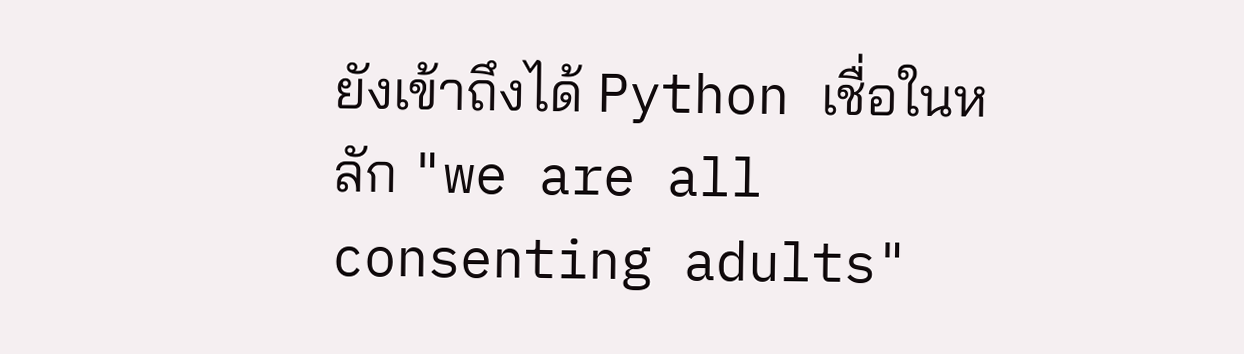ยังเข้าถึงได้ Python เชื่อในหลัก "we are all consenting adults"